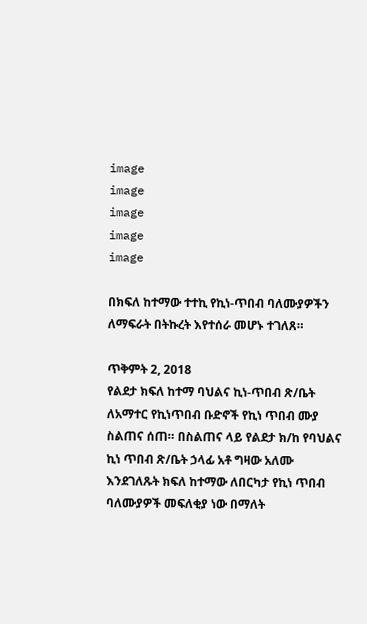image
image
image
image
image

በክፍለ ከተማው ተተኪ የኪነ-ጥበብ ባለሙያዎችን ለማፍራት በትኩረት እየተሰራ መሆኑ ተገለጸ።

ጥቅምት 2, 2018
የልደታ ክፍለ ከተማ ባህልና ኪነ-ጥበብ ጽ/ቤት ለአማተር የኪነጥበብ ቡድኖች የኪነ ጥበብ ሙያ ስልጠና ሰጠ። በስልጠና ላይ የልደታ ክ/ከ የባህልና ኪነ ጥበብ ጽ/ቤት ኃላፊ አቶ ግዛው አለሙ እንደገለጹት ክፍለ ከተማው ለበርካታ የኪነ ጥበብ ባለሙያዎች መፍለቂያ ነው በማለት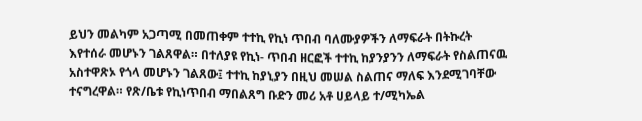ይህን መልካም አጋጣሚ በመጠቀም ተተኪ የኪነ ጥበብ ባለሙያዎችን ለማፍራት በትኩረት እየተሰራ መሆኑን ገልጸዋል። በተለያዩ የኪነ- ጥበብ ዘርፎች ተተኪ ከያንያንን ለማፍራት የስልጠናዉ አስተዋጽኦ የጎላ መሆኑን ገልጸው፤ ተተኪ ከያኒያን በዚህ መሠል ስልጠና ማለፍ እንደሚገባቸው ተናግረዋል። የጽ/ቤቱ የኪነጥበብ ማበልጸግ ቡድን መሪ አቶ ሀይላይ ተ/ሚካኤል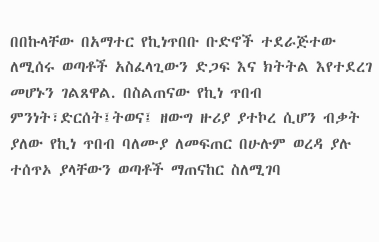በበኩላቸው በአማተር የኪነጥበቡ ቡድኖች ተደራጅተው ለሚሰሩ ወጣቶች አስፈላጊውን ድጋፍ እና ክትትል እየተደረገ መሆኑን ገልጸዋል. በስልጠናው የኪነ ጥበብ ምንነት፣ድርሰት፤ትወና፤ ዘውግ ዙሪያ ያተኮረ ሲሆን ብቃት ያለው የኪነ ጥበብ ባለሙያ ለመፍጠር በሁሉም ወረዳ ያሉ ተሰጥኦ ያላቸውን ወጣቶች ማጠናከር ስለሚገባ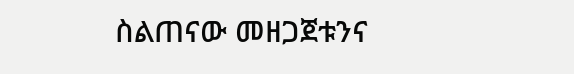ስልጠናው መዘጋጀቱንና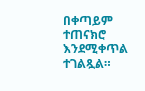በቀጣይም ተጠናክሮ እንደሚቀጥል ተገልጿል።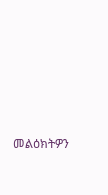መልዕክትዎን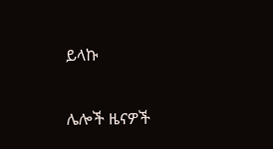ይላኩ

ሌሎች ዜናዎች